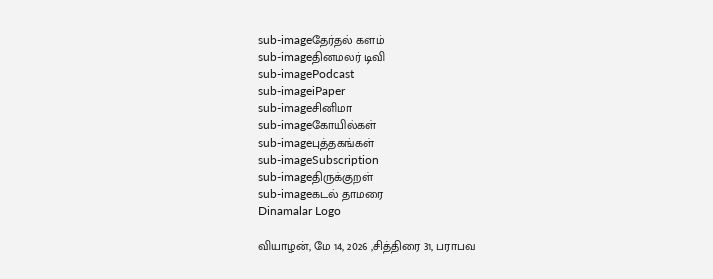sub-imageதேர்தல் களம்
sub-imageதினமலர் டிவி
sub-imagePodcast
sub-imageiPaper
sub-imageசினிமா
sub-imageகோயில்கள்
sub-imageபுத்தகங்கள்
sub-imageSubscription
sub-imageதிருக்குறள்
sub-imageகடல் தாமரை
Dinamalar Logo

வியாழன், மே 14, 2026 ,சித்திரை 31, பராபவ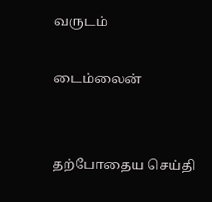வருடம்

டைம்லைன்


தற்போதைய செய்தி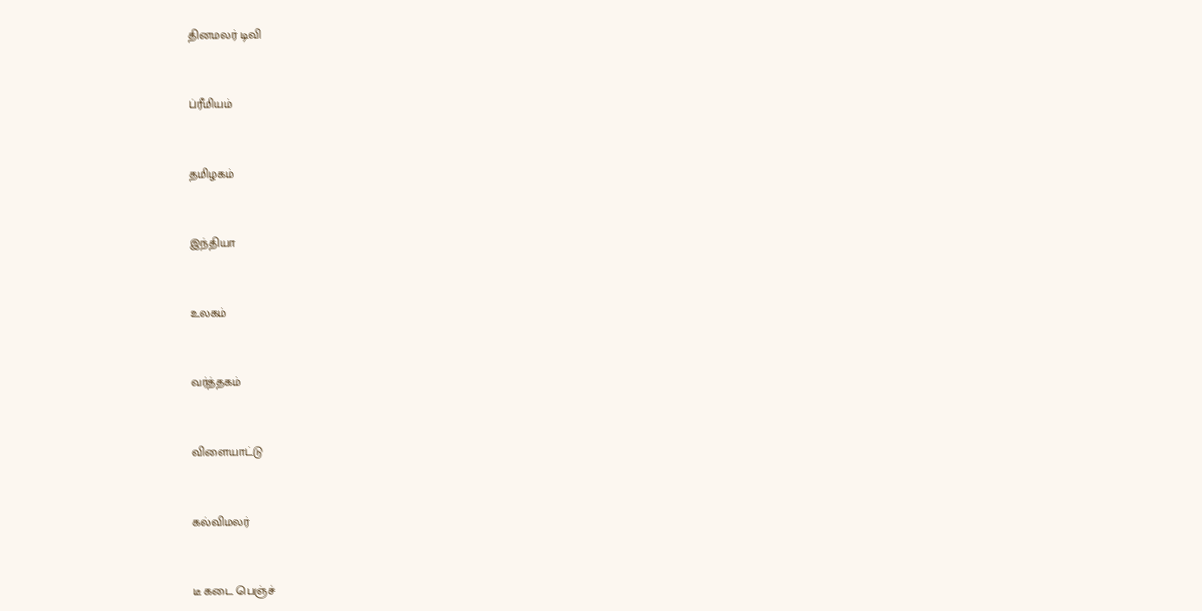தினமலர் டிவி


ப்ரீமியம்


தமிழகம்


இந்தியா


உலகம்


வர்த்தகம்


விளையாட்டு


கல்விமலர்


டீ கடை பெஞ்ச்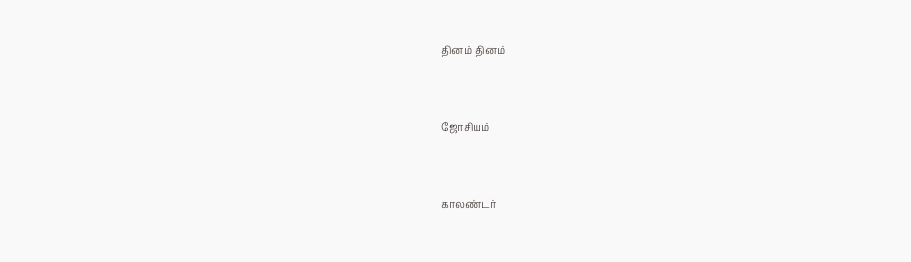தினம் தினம்


ஜோசியம்


காலண்டர்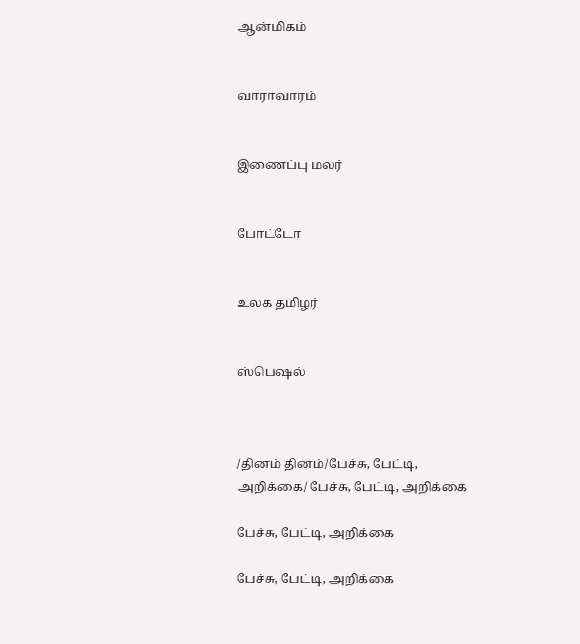ஆன்மிகம்


வாராவாரம்


இணைப்பு மலர்


போட்டோ


உலக தமிழர்


ஸ்பெஷல்



/தினம் தினம்/பேச்சு, பேட்டி, அறிக்கை/ பேச்சு, பேட்டி, அறிக்கை

பேச்சு, பேட்டி, அறிக்கை

பேச்சு, பேட்டி, அறிக்கை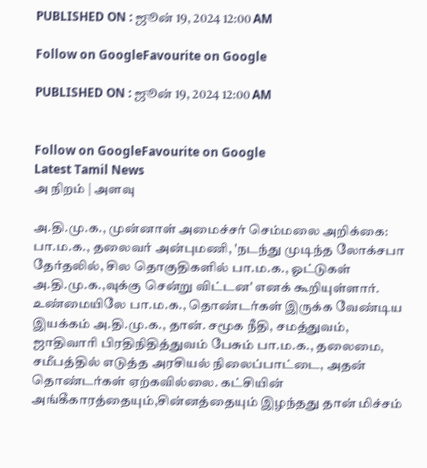PUBLISHED ON : ஜூன் 19, 2024 12:00 AM

Follow on GoogleFavourite on Google

PUBLISHED ON : ஜூன் 19, 2024 12:00 AM


Follow on GoogleFavourite on Google
Latest Tamil News
அ நிறம் | அளவு

அ.தி.மு.க., முன்னாள் அமைச்சர் செம்மலை அறிக்கை: பா.ம.க., தலைவர் அன்புமணி, 'நடந்து முடிந்த லோக்சபா தேர்தலில், சில தொகுதிகளில் பா.ம.க., ஓட்டுகள் அ.தி.மு.க.,வுக்கு சென்று விட்டன' எனக் கூறியுள்ளார். உண்மையிலே பா.ம.க., தொண்டர்கள் இருக்க வேண்டிய இயக்கம் அ.தி.மு.க., தான். சமூக நீதி, சமத்துவம், ஜாதிவாரி பிரதிநிதித்துவம் பேசும் பா.ம.க., தலைமை, சமீபத்தில் எடுத்த அரசியல் நிலைப்பாட்டை, அதன் தொண்டர்கள் ஏற்கவில்லை. கட்சியின் அங்கீகாரத்தையும்,சின்னத்தையும் இழந்தது தான் மிச்சம்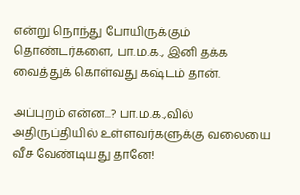என்று நொந்து போயிருக்கும் தொண்டர்களை, பா.ம.க., இனி தக்க வைத்துக் கொள்வது கஷ்டம் தான்.

அப்புறம் என்ன...? பா.ம.க.,வில் அதிருப்தியில் உள்ளவர்களுக்கு வலையை வீச வேண்டியது தானே!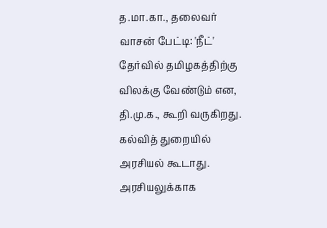த.மா.கா., தலைவர் வாசன் பேட்டி: 'நீட்' தேர்வில் தமிழகத்திற்கு விலக்கு வேண்டும் என, தி.மு.க., கூறி வருகிறது. கல்வித் துறையில் அரசியல் கூடாது. அரசியலுக்காக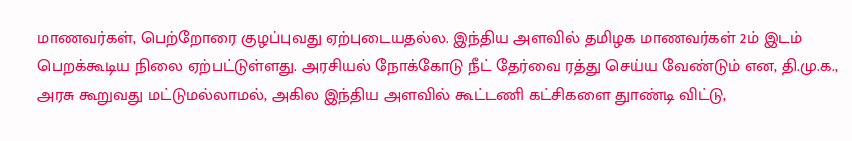மாணவர்கள், பெற்றோரை குழப்புவது ஏற்புடையதல்ல. இந்திய அளவில் தமிழக மாணவர்கள் 2ம் இடம் பெறக்கூடிய நிலை ஏற்பட்டுள்ளது. அரசியல் நோக்கோடு நீட் தேர்வை ரத்து செய்ய வேண்டும் என, தி.மு.க., அரசு கூறுவது மட்டுமல்லாமல், அகில இந்திய அளவில் கூட்டணி கட்சிகளை துாண்டி விட்டு,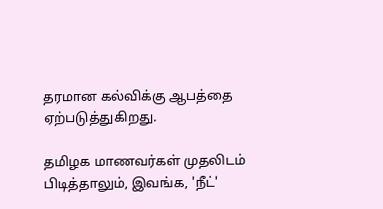தரமான கல்விக்கு ஆபத்தை ஏற்படுத்துகிறது.

தமிழக மாணவர்கள் முதலிடம் பிடித்தாலும், இவங்க, 'நீட்'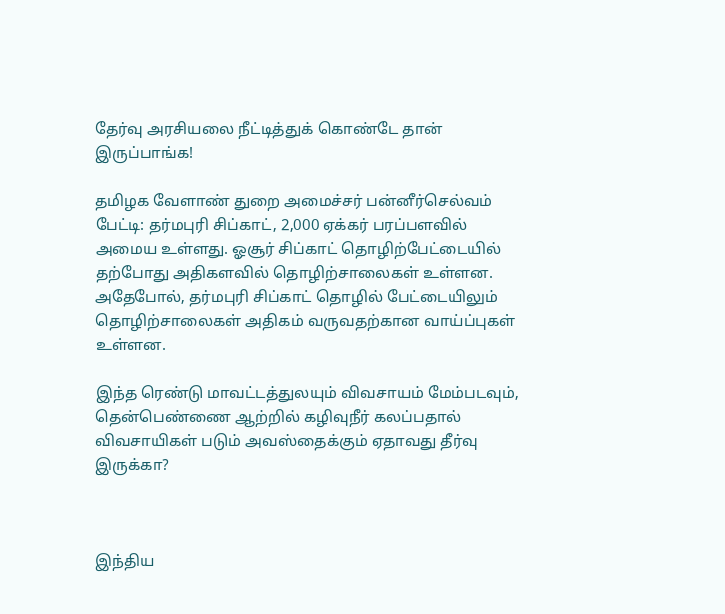தேர்வு அரசியலை நீட்டித்துக் கொண்டே தான் இருப்பாங்க!

தமிழக வேளாண் துறை அமைச்சர் பன்னீர்செல்வம் பேட்டி: தர்மபுரி சிப்காட், 2,000 ஏக்கர் பரப்பளவில் அமைய உள்ளது. ஓசூர் சிப்காட் தொழிற்பேட்டையில் தற்போது அதிகளவில் தொழிற்சாலைகள் உள்ளன. அதேபோல், தர்மபுரி சிப்காட் தொழில் பேட்டையிலும் தொழிற்சாலைகள் அதிகம் வருவதற்கான வாய்ப்புகள் உள்ளன.

இந்த ரெண்டு மாவட்டத்துலயும் விவசாயம் மேம்படவும், தென்பெண்ணை ஆற்றில் கழிவுநீர் கலப்பதால் விவசாயிகள் படும் அவஸ்தைக்கும் ஏதாவது தீர்வு இருக்கா?



இந்திய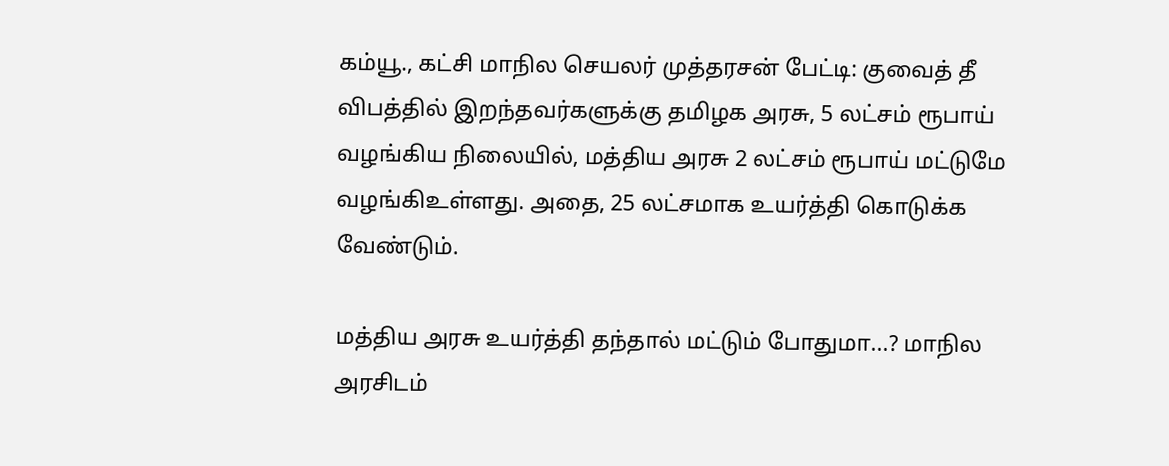கம்யூ., கட்சி மாநில செயலர் முத்தரசன் பேட்டி: குவைத் தீ விபத்தில் இறந்தவர்களுக்கு தமிழக அரசு, 5 லட்சம் ரூபாய் வழங்கிய நிலையில், மத்திய அரசு 2 லட்சம் ரூபாய் மட்டுமே வழங்கிஉள்ளது. அதை, 25 லட்சமாக உயர்த்தி கொடுக்க வேண்டும்.

மத்திய அரசு உயர்த்தி தந்தால் மட்டும் போதுமா...? மாநில அரசிடம்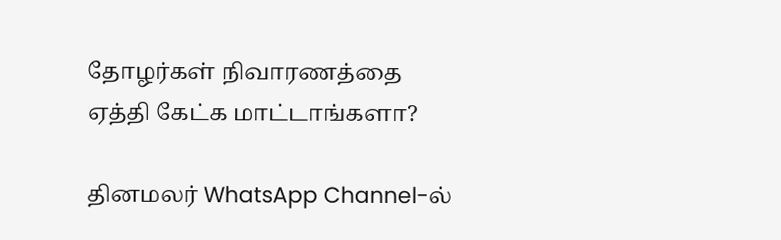தோழர்கள் நிவாரணத்தை ஏத்தி கேட்க மாட்டாங்களா?

தினமலர் WhatsApp Channel-ல்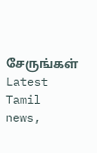சேருங்கள்
Latest Tamil news,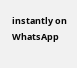instantly on WhatsApp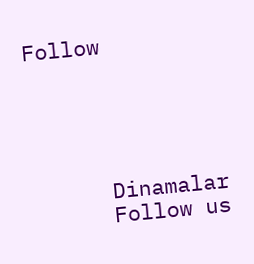Follow





      Dinamalar
      Follow us